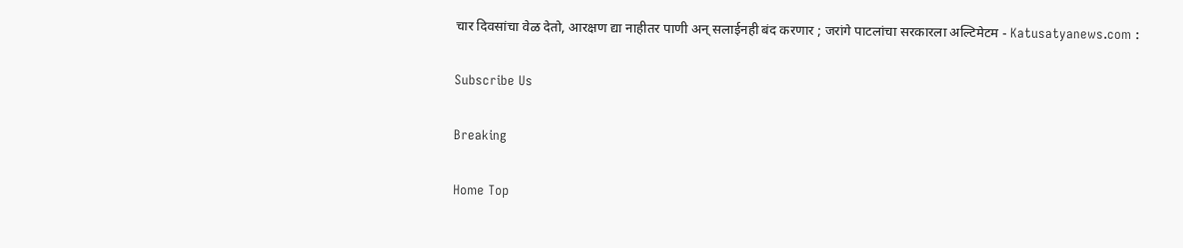चार दिवसांचा वेळ देतो, आरक्षण द्या नाहीतर पाणी अन् सलाईनही बंद करणार ; जरांगे पाटलांचा सरकारला अल्टिमेटम - Katusatyanews.com :

Subscribe Us

Breaking

Home Top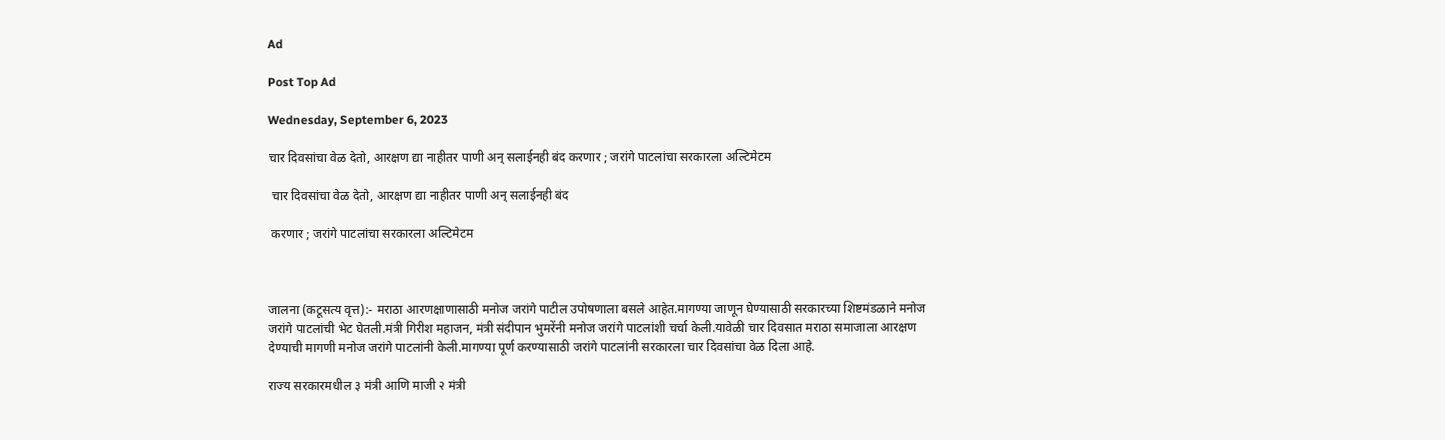Ad

Post Top Ad

Wednesday, September 6, 2023

चार दिवसांचा वेळ देतो, आरक्षण द्या नाहीतर पाणी अन् सलाईनही बंद करणार ; जरांगे पाटलांचा सरकारला अल्टिमेटम

 चार दिवसांचा वेळ देतो, आरक्षण द्या नाहीतर पाणी अन् सलाईनही बंद

 करणार ; जरांगे पाटलांचा सरकारला अल्टिमेटम



जालना (कटूसत्य वृत्त):- मराठा आरणक्षाणासाठी मनोज जरांगे पाटील उपोषणाला बसले आहेत.मागण्या जाणून घेण्यासाठी सरकारच्या शिष्टमंडळाने मनोज जरांगे पाटलांची भेट घेतली.मंत्री गिरीश महाजन, मंत्री संदीपान भुमरेंनी मनोज जरांगे पाटलांशी चर्चा केली.यावेळी चार दिवसात मराठा समाजाला आरक्षण देण्याची मागणी मनोज जरांगे पाटलांनी केली.मागण्या पूर्ण करण्यासाठी जरांगे पाटलांनी सरकारला चार दिवसांचा वेळ दिला आहे.

राज्य सरकारमधील ३ मंत्री आणि माजी २ मंत्री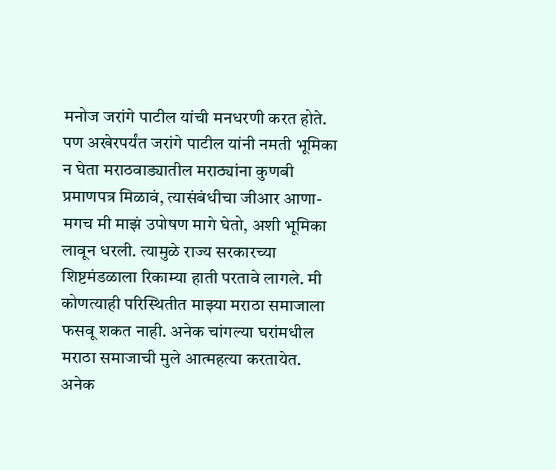मनोज जरांगे पाटील यांची मनधरणी करत होते. पण अखेरपर्यंत जरांगे पाटील यांनी नमती भूमिका न घेता मराठवाड्यातील मराठ्यांना कुणबी प्रमाणपत्र मिळावं, त्यासंबंधीचा जीआर आणा-मगच मी माझं उपोषण मागे घेतो, अशी भूमिका लावून धरली. त्यामुळे राज्य सरकारच्या शिष्टमंडळाला रिकाम्या हाती परतावे लागले. मी कोणत्याही परिस्थितीत माझ्या मराठा समाजाला फसवू शकत नाही. अनेक चांगल्या घरांमधील मराठा समाजाची मुले आत्महत्या करतायेत. अनेक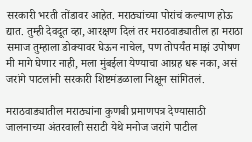सरकारी भरती तोंडावर आहेत. मराठ्यांच्या पोरांचं कल्याण होऊ द्यात. तुम्ही देवदूत व्हा, आरक्षण दिलं तर मराठवाड्यातील हा मराठा समाज तुम्हाला डोक्यावर घेऊन नाचेल, पण तोपर्यंत माझं उपोषण मी मागे घेणार नाही, मला मुंबईला येण्याचा आग्रह धरू नका, असं जरांगे पाटलांनी सरकारी शिष्टमंडळाला निक्षून सांगितलं.

मराठवाड्यातील मराठ्यांना कुणबी प्रमाणपत्र देण्यासाठी जालनाच्या अंतरवाली सराटी येथे मनोज जरांगे पाटील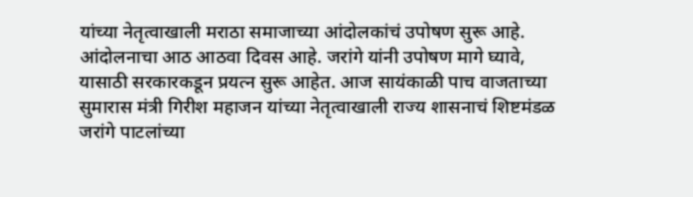यांच्या नेतृत्वाखाली मराठा समाजाच्या आंदोलकांचं उपोषण सुरू आहे. आंदोलनाचा आठ आठवा दिवस आहे. जरांगे यांनी उपोषण मागे घ्यावे, यासाठी सरकारकडून प्रयत्न सुरू आहेत. आज सायंकाळी पाच वाजताच्या सुमारास मंत्री गिरीश महाजन यांच्या नेतृत्वाखाली राज्य शासनाचं शिष्टमंडळ जरांगे पाटलांच्या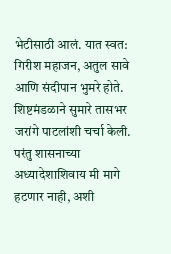भेटीसाठी आलं. यात स्वत: गिरीश महाजन, अतुल सावे आणि संदीपान भुमरे होते. शिष्टमंडळाने सुमारे तासभर जरांगे पाटलांशी चर्चा केली. परंतु शासनाच्या अध्यादेशाशिवाय मी मागे हटणार नाही, अशी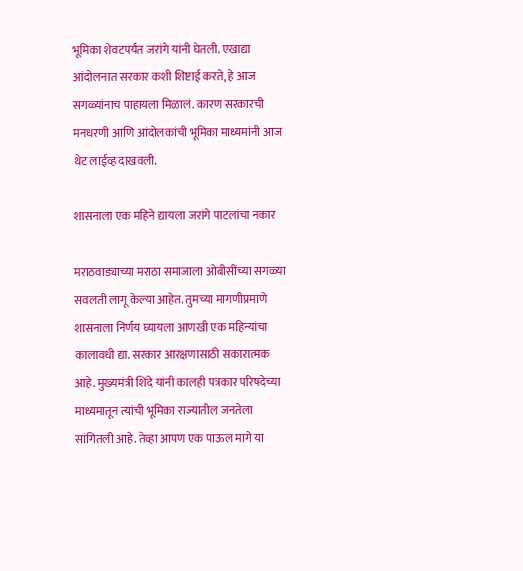भूमिका शेवटपर्यंत जरांगे यांनी घेतली. एखाद्या आंदोलनात सरकार कशी शिष्टाई करते, हे आज सगळ्यांनाच पाहायला मिळालं. कारण सरकारची मनधरणी आणि आंदोलकांची भूमिका माध्यमांनी आज थेट लाईव्ह दाखवली.

शासनाला एक महिने द्यायला जरांगे पाटलांचा नकार

मराठवाड्याच्या मराठा समाजाला ओबीसींच्या सगळ्या सवलती लागू केल्या आहेत. तुमच्या मागणीप्रमाणे शासनाला निर्णय घ्यायला आणखी एक महिन्यांचा कालावधी द्या. सरकार आरक्षणासाठी सकारात्मक आहे. मुख्यमंत्री शिंदे यांनी कालही पत्रकार परिषदेच्या माध्यमातून त्यांची भूमिका राज्यातील जनतेला सांगितली आहे. तेव्हा आपण एक पाऊल मागे या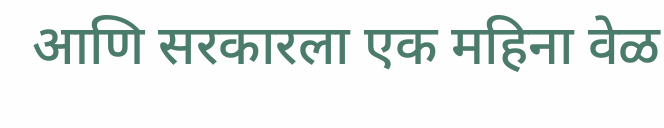आणि सरकारला एक महिना वेळ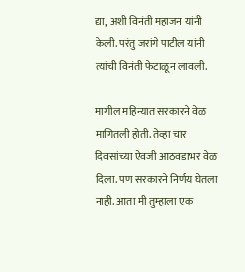द्या, अशी विनंती महाजन यांनी केली. परंतु जरांगे पाटील यांनी त्यांची विनंती फेटाळून लावली.

मागील महिन्यात सरकारने वेळ मागितली होती. तेव्हा चार दिवसांच्या ऐवजी आठवडाभर वेळ दिला. पण सरकारने निर्णय घेतला नाही. आता मी तुम्हाला एक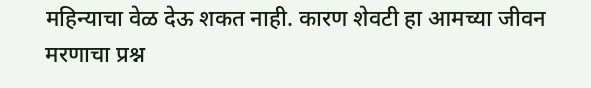महिन्याचा वेळ देऊ शकत नाही. कारण शेवटी हा आमच्या जीवन मरणाचा प्रश्न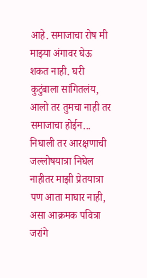आहे. समाजाचा रोष मी माझ्या अंगावर घेऊ शकत नाही. घरी कुटुंबाला सांगितलंय, आलो तर तुमचा नाही तर समाजाचा होईन... निघाली तर आरक्षणाची जल्लोषयात्रा निघेल नाहीतर माझी प्रेतयात्रा पण आता माघार नाही, असा आक्रमक पवित्रा जरांगे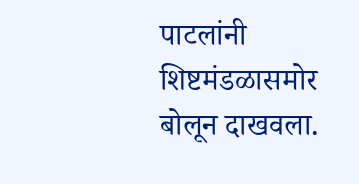पाटलांनी शिष्टमंडळासमोर बोलून दाखवला.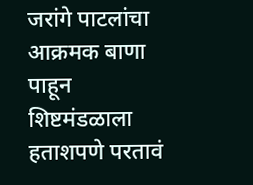जरांगे पाटलांचा आक्रमक बाणा पाहून शिष्टमंडळाला हताशपणे परतावं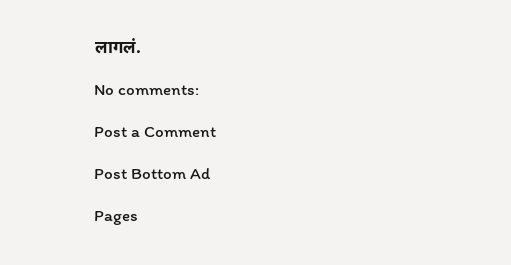लागलं.

No comments:

Post a Comment

Post Bottom Ad

Pages